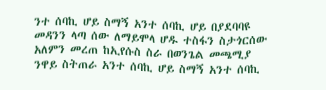ንተ ሰባኪ ሆይ ስማኝ አንተ ሰባኪ ሆይ በያደባባዩ መዳንን ላጣ ሰው ለማይሞላ ሆዱ ተስፋን ስታጎርሰው አለምን መረጠ ከኢየሱስ ስራ በወንጌል መጫሚያ ንዋይ ስትጠራ አንተ ሰባኪ ሆይ ስማኝ አንተ ሰባኪ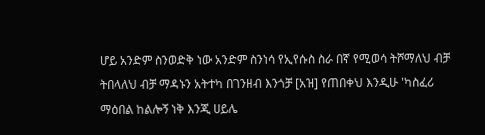ሆይ አንድም ስንወድቅ ነው አንድም ስንነሳ የኢየሱስ ስራ በኛ የሚወሳ ትሾማለህ ብቻ ትበላለህ ብቻ ማዳኑን አትተካ በገንዘብ እንጎቻ [አዝ] የጠበቀህ እንዲሁ 'ካስፈሪ ማዕበል ከልሎኝ ነቅ እንጂ ሀይሌ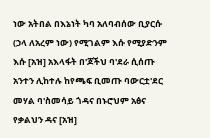ነው አትበል በእኔነት ካባ አለባብሰው ቢያርሱ (ኃላ ለአረም ነው) የሚገልም እሱ የሚያድንም እሱ [አዝ] አእላፋት በ'ጆችህ ባ'ደራ ሲሰጡ አንተን ሊከተሉ ከየጫፍ ቢመጡ ባውርቷ'ደር መሃል ባ'ስመሳይ ጎዳና በኑሮህም አፅና የቃልህን ዳና [አዝ]